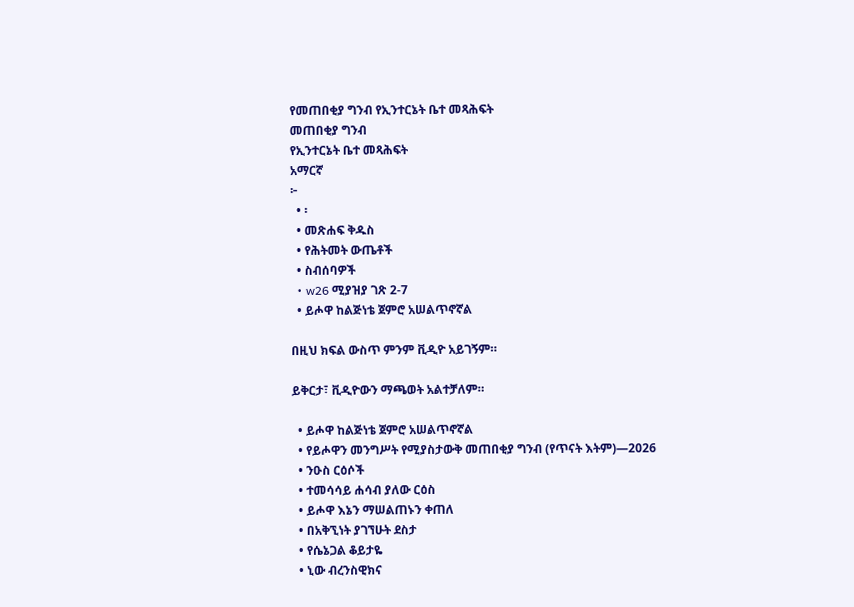የመጠበቂያ ግንብ የኢንተርኔት ቤተ መጻሕፍት
መጠበቂያ ግንብ
የኢንተርኔት ቤተ መጻሕፍት
አማርኛ
፦
  • ፡
  • መጽሐፍ ቅዱስ
  • የሕትመት ውጤቶች
  • ስብሰባዎች
  • w26 ሚያዝያ ገጽ 2-7
  • ይሖዋ ከልጅነቴ ጀምሮ አሠልጥኖኛል

በዚህ ክፍል ውስጥ ምንም ቪዲዮ አይገኝም።

ይቅርታ፣ ቪዲዮውን ማጫወት አልተቻለም።

  • ይሖዋ ከልጅነቴ ጀምሮ አሠልጥኖኛል
  • የይሖዋን መንግሥት የሚያስታውቅ መጠበቂያ ግንብ (የጥናት እትም)—2026
  • ንዑስ ርዕሶች
  • ተመሳሳይ ሐሳብ ያለው ርዕስ
  • ይሖዋ እኔን ማሠልጠኑን ቀጠለ
  • በአቅኚነት ያገኘሁት ደስታ
  • የሴኔጋል ቆይታዬ
  • ኒው ብረንስዊክና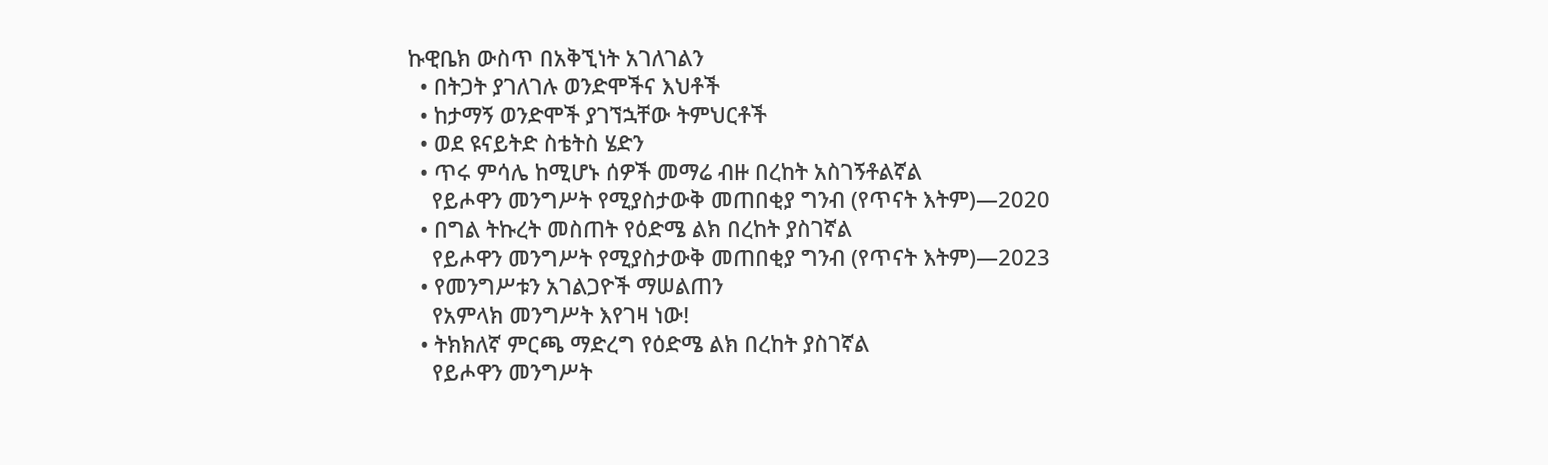ኩዊቤክ ውስጥ በአቅኚነት አገለገልን
  • በትጋት ያገለገሉ ወንድሞችና እህቶች
  • ከታማኝ ወንድሞች ያገኘኋቸው ትምህርቶች
  • ወደ ዩናይትድ ስቴትስ ሄድን
  • ጥሩ ምሳሌ ከሚሆኑ ሰዎች መማሬ ብዙ በረከት አስገኝቶልኛል
    የይሖዋን መንግሥት የሚያስታውቅ መጠበቂያ ግንብ (የጥናት እትም)—2020
  • በግል ትኩረት መስጠት የዕድሜ ልክ በረከት ያስገኛል
    የይሖዋን መንግሥት የሚያስታውቅ መጠበቂያ ግንብ (የጥናት እትም)—2023
  • የመንግሥቱን አገልጋዮች ማሠልጠን
    የአምላክ መንግሥት እየገዛ ነው!
  • ትክክለኛ ምርጫ ማድረግ የዕድሜ ልክ በረከት ያስገኛል
    የይሖዋን መንግሥት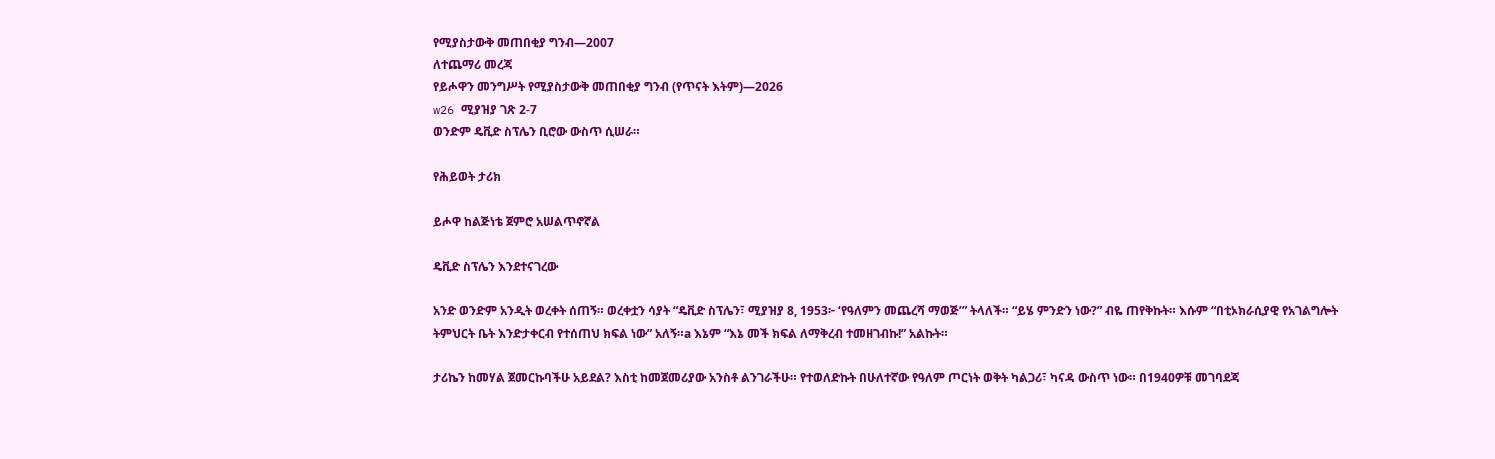የሚያስታውቅ መጠበቂያ ግንብ—2007
ለተጨማሪ መረጃ
የይሖዋን መንግሥት የሚያስታውቅ መጠበቂያ ግንብ (የጥናት እትም)—2026
w26 ሚያዝያ ገጽ 2-7
ወንድም ዴቪድ ስፕሌን ቢሮው ውስጥ ሲሠራ።

የሕይወት ታሪክ

ይሖዋ ከልጅነቴ ጀምሮ አሠልጥኖኛል

ዴቪድ ስፕሌን እንደተናገረው

አንድ ወንድም አንዲት ወረቀት ሰጠኝ። ወረቀቷን ሳያት “ዴቪድ ስፕሌን፣ ሚያዝያ 8, 1953፦ ‘የዓለምን መጨረሻ ማወጅ’” ትላለች። “ይሄ ምንድን ነው?” ብዬ ጠየቅኩት። እሱም “በቲኦክራሲያዊ የአገልግሎት ትምህርት ቤት እንድታቀርብ የተሰጠህ ክፍል ነው” አለኝ።a እኔም “እኔ መች ክፍል ለማቅረብ ተመዘገብኩ!” አልኩት።

ታሪኬን ከመሃል ጀመርኩባችሁ አይደል? እስቲ ከመጀመሪያው አንስቶ ልንገራችሁ። የተወለድኩት በሁለተኛው የዓለም ጦርነት ወቅት ካልጋሪ፣ ካናዳ ውስጥ ነው። በ1940ዎቹ መገባደጃ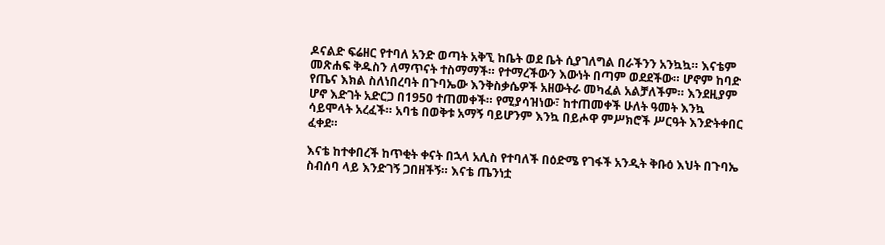ዶናልድ ፍሬዘር የተባለ አንድ ወጣት አቅኚ ከቤት ወደ ቤት ሲያገለግል በራችንን አንኳኳ። እናቴም መጽሐፍ ቅዱስን ለማጥናት ተስማማች። የተማረችውን እውነት በጣም ወደደችው። ሆኖም ከባድ የጤና እክል ስለነበረባት በጉባኤው እንቅስቃሴዎች አዘውትራ መካፈል አልቻለችም። እንደዚያም ሆኖ እድገት አድርጋ በ1950 ተጠመቀች። የሚያሳዝነው፣ ከተጠመቀች ሁለት ዓመት እንኳ ሳይሞላት አረፈች። አባቴ በወቅቱ አማኝ ባይሆንም እንኳ በይሖዋ ምሥክሮች ሥርዓት እንድትቀበር ፈቀደ።

እናቴ ከተቀበረች ከጥቂት ቀናት በኋላ አሊስ የተባለች በዕድሜ የገፋች አንዲት ቅቡዕ እህት በጉባኤ ስብሰባ ላይ እንድገኝ ጋበዘችኝ። እናቴ ጤንነቷ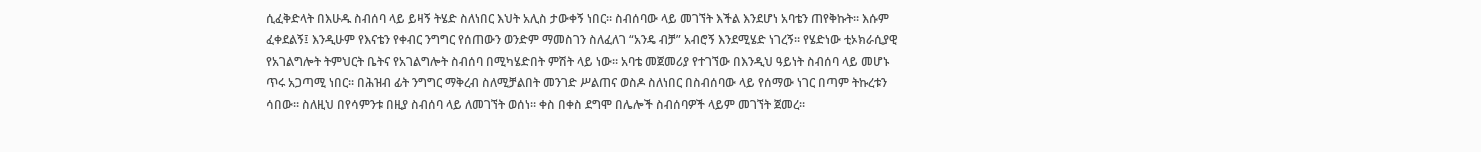ሲፈቅድላት በእሁዱ ስብሰባ ላይ ይዛኝ ትሄድ ስለነበር እህት አሊስ ታውቀኝ ነበር። ስብሰባው ላይ መገኘት እችል እንደሆነ አባቴን ጠየቅኩት። እሱም ፈቀደልኝ፤ እንዲሁም የእናቴን የቀብር ንግግር የሰጠውን ወንድም ማመስገን ስለፈለገ “አንዴ ብቻ” አብሮኝ እንደሚሄድ ነገረኝ። የሄድነው ቲኦክራሲያዊ የአገልግሎት ትምህርት ቤትና የአገልግሎት ስብሰባ በሚካሄድበት ምሽት ላይ ነው። አባቴ መጀመሪያ የተገኘው በእንዲህ ዓይነት ስብሰባ ላይ መሆኑ ጥሩ አጋጣሚ ነበር። በሕዝብ ፊት ንግግር ማቅረብ ስለሚቻልበት መንገድ ሥልጠና ወስዶ ስለነበር በስብሰባው ላይ የሰማው ነገር በጣም ትኩረቱን ሳበው። ስለዚህ በየሳምንቱ በዚያ ስብሰባ ላይ ለመገኘት ወሰነ። ቀስ በቀስ ደግሞ በሌሎች ስብሰባዎች ላይም መገኘት ጀመረ።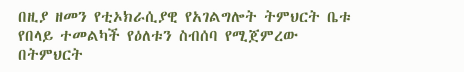በዚያ ዘመን የቲኦክራሲያዊ የአገልግሎት ትምህርት ቤቱ የበላይ ተመልካች የዕለቱን ስብሰባ የሚጀምረው በትምህርት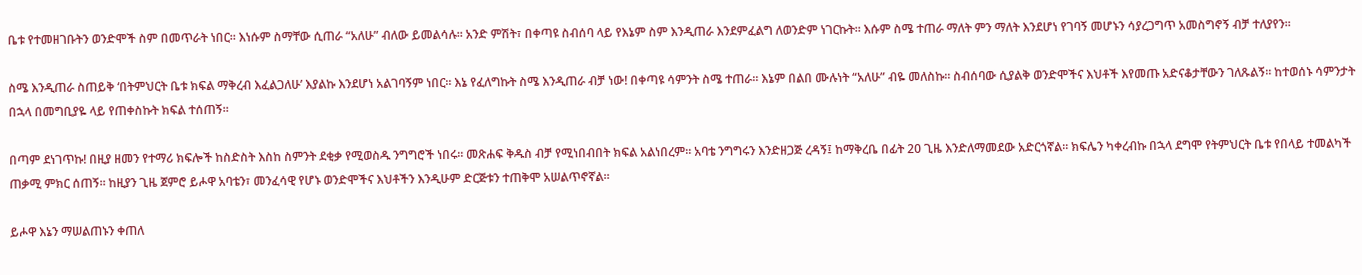ቤቱ የተመዘገቡትን ወንድሞች ስም በመጥራት ነበር። እነሱም ስማቸው ሲጠራ “አለሁ” ብለው ይመልሳሉ። አንድ ምሽት፣ በቀጣዩ ስብሰባ ላይ የእኔም ስም እንዲጠራ እንደምፈልግ ለወንድም ነገርኩት። እሱም ስሜ ተጠራ ማለት ምን ማለት እንደሆነ የገባኝ መሆኑን ሳያረጋግጥ አመስግኖኝ ብቻ ተለያየን።

ስሜ እንዲጠራ ስጠይቅ ‘በትምህርት ቤቱ ክፍል ማቅረብ እፈልጋለሁ’ እያልኩ እንደሆነ አልገባኝም ነበር። እኔ የፈለግኩት ስሜ እንዲጠራ ብቻ ነው! በቀጣዩ ሳምንት ስሜ ተጠራ። እኔም በልበ ሙሉነት “አለሁ” ብዬ መለስኩ። ስብሰባው ሲያልቅ ወንድሞችና እህቶች እየመጡ አድናቆታቸውን ገለጹልኝ። ከተወሰኑ ሳምንታት በኋላ በመግቢያዬ ላይ የጠቀስኩት ክፍል ተሰጠኝ።

በጣም ደነገጥኩ! በዚያ ዘመን የተማሪ ክፍሎች ከስድስት እስከ ስምንት ደቂቃ የሚወስዱ ንግግሮች ነበሩ። መጽሐፍ ቅዱስ ብቻ የሚነበብበት ክፍል አልነበረም። አባቴ ንግግሩን እንድዘጋጅ ረዳኝ፤ ከማቅረቤ በፊት 20 ጊዜ እንድለማመደው አድርጎኛል። ክፍሌን ካቀረብኩ በኋላ ደግሞ የትምህርት ቤቱ የበላይ ተመልካች ጠቃሚ ምክር ሰጠኝ። ከዚያን ጊዜ ጀምሮ ይሖዋ አባቴን፣ መንፈሳዊ የሆኑ ወንድሞችና እህቶችን እንዲሁም ድርጅቱን ተጠቅሞ አሠልጥኖኛል።

ይሖዋ እኔን ማሠልጠኑን ቀጠለ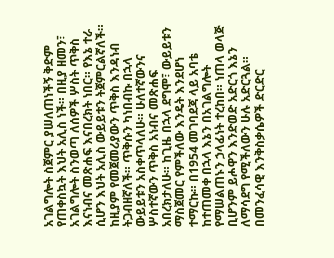አገልግሎት ስጀምር ያሠለጠነችኝ ቅድም የጠቀስኳት እህት አሊስ ነች። በዚያ ዘመን፣ አገልግሎት ስንወጣ ለሰዎች ሦስት ጥቅስ እናነብና መጽሐፍ እናበረክት ነበር። የእኔ ተራ ሲሆን እህት አሊስ ውይይቱን ትጀምርልኛለች። ከዚያም የመጀመሪያውን ጥቅስ እንዳነብ ትጋብዘኛለች። ጥቅሱን ካነበብኩ በኋላ ውይይቱን አስቀጥላለሁ። ሁለተኛውንና ሦስተኛውን ጥቅስ አነብና መጽሐፍ አበረክታለሁ። ከጊዜ በኋላ ደግሞ፣ ውይይቱን ማስጀመር የምችለው እንዴት እንደሆነ ተማርኩ። በ1954 መገባደጃ ላይ አባቴ ከተጠመቀ በኋላ እኔን በአገልግሎት የማሠልጠኑን ኃላፊነት ተረከበ። ነጠላ ወላጅ ቢሆንም ይሖዋን እንድወድ አድርጎ እኔን ለማሳደግ የሚችለውን ሁሉ አድርጓል። በመንፈሳዊ እንቅስቃሴዎች ድርድር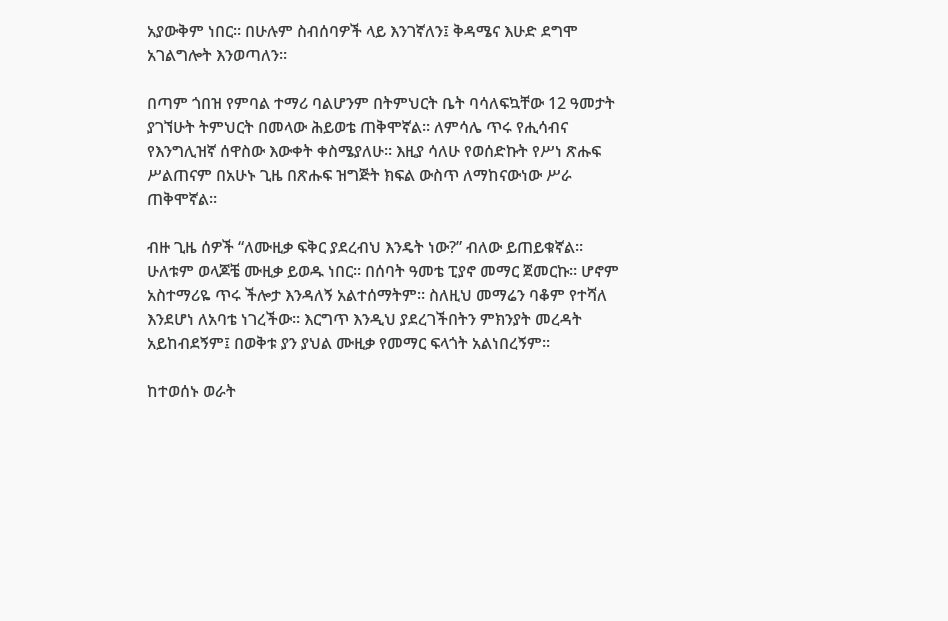አያውቅም ነበር። በሁሉም ስብሰባዎች ላይ እንገኛለን፤ ቅዳሜና እሁድ ደግሞ አገልግሎት እንወጣለን።

በጣም ጎበዝ የምባል ተማሪ ባልሆንም በትምህርት ቤት ባሳለፍኳቸው 12 ዓመታት ያገኘሁት ትምህርት በመላው ሕይወቴ ጠቅሞኛል። ለምሳሌ ጥሩ የሒሳብና የእንግሊዝኛ ሰዋስው እውቀት ቀስሜያለሁ። እዚያ ሳለሁ የወሰድኩት የሥነ ጽሑፍ ሥልጠናም በአሁኑ ጊዜ በጽሑፍ ዝግጅት ክፍል ውስጥ ለማከናውነው ሥራ ጠቅሞኛል።

ብዙ ጊዜ ሰዎች “ለሙዚቃ ፍቅር ያደረብህ እንዴት ነው?” ብለው ይጠይቁኛል። ሁለቱም ወላጆቼ ሙዚቃ ይወዱ ነበር። በሰባት ዓመቴ ፒያኖ መማር ጀመርኩ። ሆኖም አስተማሪዬ ጥሩ ችሎታ እንዳለኝ አልተሰማትም። ስለዚህ መማሬን ባቆም የተሻለ እንደሆነ ለአባቴ ነገረችው። እርግጥ እንዲህ ያደረገችበትን ምክንያት መረዳት አይከብደኝም፤ በወቅቱ ያን ያህል ሙዚቃ የመማር ፍላጎት አልነበረኝም።

ከተወሰኑ ወራት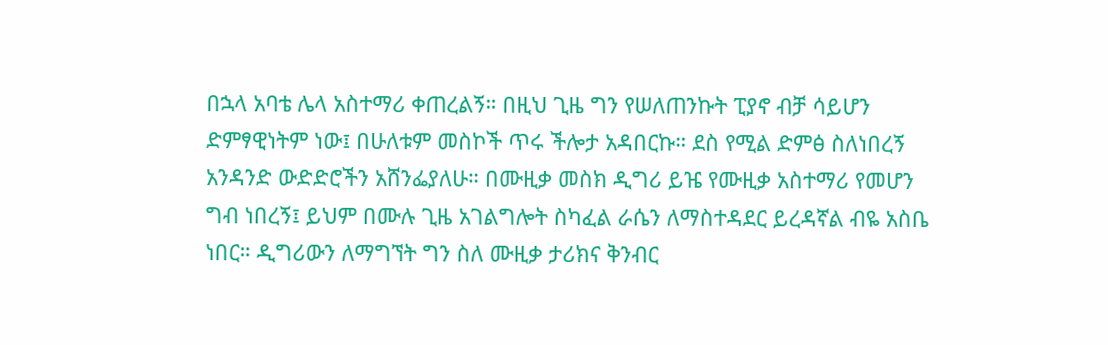በኋላ አባቴ ሌላ አስተማሪ ቀጠረልኝ። በዚህ ጊዜ ግን የሠለጠንኩት ፒያኖ ብቻ ሳይሆን ድምፃዊነትም ነው፤ በሁለቱም መስኮች ጥሩ ችሎታ አዳበርኩ። ደስ የሚል ድምፅ ስለነበረኝ አንዳንድ ውድድሮችን አሸንፌያለሁ። በሙዚቃ መስክ ዲግሪ ይዤ የሙዚቃ አስተማሪ የመሆን ግብ ነበረኝ፤ ይህም በሙሉ ጊዜ አገልግሎት ስካፈል ራሴን ለማስተዳደር ይረዳኛል ብዬ አስቤ ነበር። ዲግሪውን ለማግኘት ግን ስለ ሙዚቃ ታሪክና ቅንብር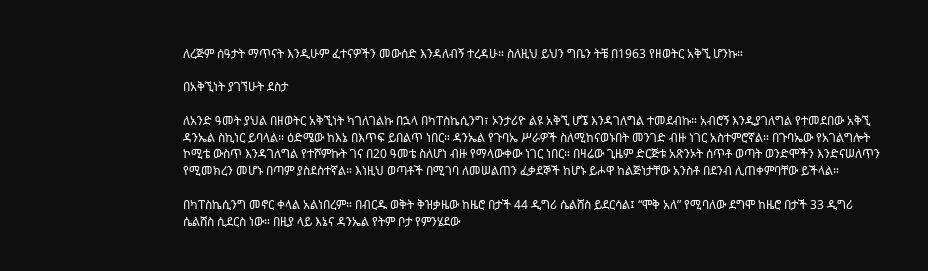ለረጅም ሰዓታት ማጥናት እንዲሁም ፈተናዎችን መውሰድ እንዳለብኝ ተረዳሁ። ስለዚህ ይህን ግቤን ትቼ በ1963 የዘወትር አቅኚ ሆንኩ።

በአቅኚነት ያገኘሁት ደስታ

ለአንድ ዓመት ያህል በዘወትር አቅኚነት ካገለገልኩ በኋላ በካፐስኬሲንግ፣ ኦንታሪዮ ልዩ አቅኚ ሆኜ እንዳገለግል ተመደብኩ። አብሮኝ እንዲያገለግል የተመደበው አቅኚ ዳንኤል ስኪነር ይባላል። ዕድሜው ከእኔ በእጥፍ ይበልጥ ነበር። ዳንኤል የጉባኤ ሥራዎች ስለሚከናወኑበት መንገድ ብዙ ነገር አስተምሮኛል። በጉባኤው የአገልግሎት ኮሚቴ ውስጥ እንዳገለግል የተሾምኩት ገና በ20 ዓመቴ ስለሆነ ብዙ የማላውቀው ነገር ነበር። በዛሬው ጊዜም ድርጅቱ አጽንኦት ሰጥቶ ወጣት ወንድሞችን እንድናሠለጥን የሚመክረን መሆኑ በጣም ያስደስተኛል። እነዚህ ወጣቶች በሚገባ ለመሠልጠን ፈቃደኞች ከሆኑ ይሖዋ ከልጅነታቸው አንስቶ በደንብ ሊጠቀምባቸው ይችላል።

በካፐስኬሲንግ መኖር ቀላል አልነበረም። በብርዱ ወቅት ቅዝቃዜው ከዜሮ በታች 44 ዲግሪ ሴልሸስ ይደርሳል፤ “ሞቅ አለ” የሚባለው ደግሞ ከዜሮ በታች 33 ዲግሪ ሴልሸስ ሲደርስ ነው። በዚያ ላይ እኔና ዳንኤል የትም ቦታ የምንሄደው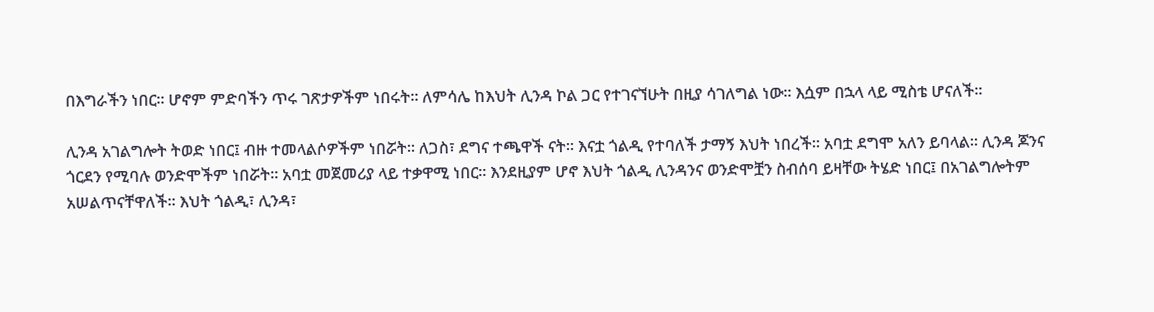በእግራችን ነበር። ሆኖም ምድባችን ጥሩ ገጽታዎችም ነበሩት። ለምሳሌ ከእህት ሊንዳ ኮል ጋር የተገናኘሁት በዚያ ሳገለግል ነው። እሷም በኋላ ላይ ሚስቴ ሆናለች።

ሊንዳ አገልግሎት ትወድ ነበር፤ ብዙ ተመላልሶዎችም ነበሯት። ለጋስ፣ ደግና ተጫዋች ናት። እናቷ ጎልዲ የተባለች ታማኝ እህት ነበረች። አባቷ ደግሞ አለን ይባላል። ሊንዳ ጆንና ጎርደን የሚባሉ ወንድሞችም ነበሯት። አባቷ መጀመሪያ ላይ ተቃዋሚ ነበር። እንደዚያም ሆኖ እህት ጎልዲ ሊንዳንና ወንድሞቿን ስብሰባ ይዛቸው ትሄድ ነበር፤ በአገልግሎትም አሠልጥናቸዋለች። እህት ጎልዲ፣ ሊንዳ፣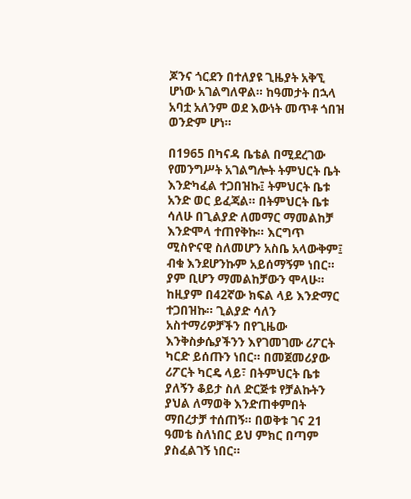ጆንና ጎርደን በተለያዩ ጊዜያት አቅኚ ሆነው አገልግለዋል። ከዓመታት በኋላ አባቷ አለንም ወደ እውነት መጥቶ ጎበዝ ወንድም ሆነ።

በ1965 በካናዳ ቤቴል በሚደረገው የመንግሥት አገልግሎት ትምህርት ቤት እንድካፈል ተጋበዝኩ፤ ትምህርት ቤቱ አንድ ወር ይፈጃል። በትምህርት ቤቱ ሳለሁ በጊልያድ ለመማር ማመልከቻ እንድሞላ ተጠየቅኩ። እርግጥ ሚስዮናዊ ስለመሆን አስቤ አላውቅም፤ ብቁ እንደሆንኩም አይሰማኝም ነበር። ያም ቢሆን ማመልከቻውን ሞላሁ። ከዚያም በ42ኛው ክፍል ላይ እንድማር ተጋበዝኩ። ጊልያድ ሳለን አስተማሪዎቻችን በየጊዜው እንቅስቃሴያችንን እየገመገሙ ሪፖርት ካርድ ይሰጡን ነበር። በመጀመሪያው ሪፖርት ካርዴ ላይ፣ በትምህርት ቤቱ ያለኝን ቆይታ ስለ ድርጅቱ የቻልኩትን ያህል ለማወቅ እንድጠቀምበት ማበረታቻ ተሰጠኝ። በወቅቱ ገና 21 ዓመቴ ስለነበር ይህ ምክር በጣም ያስፈልገኝ ነበር።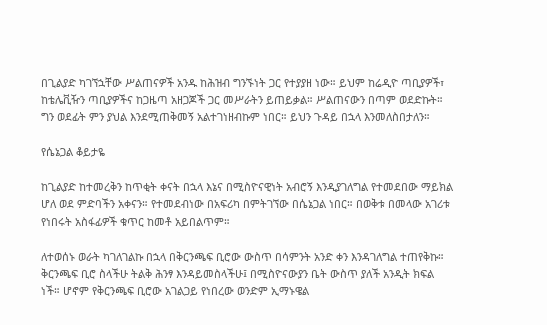በጊልያድ ካገኘኋቸው ሥልጠናዎች አንዱ ከሕዝብ ግንኙነት ጋር የተያያዘ ነው። ይህም ከሬዲዮ ጣቢያዎች፣ ከቴሌቪዥን ጣቢያዎችና ከጋዜጣ አዘጋጆች ጋር መሥራትን ይጠይቃል። ሥልጠናውን በጣም ወደድኩት። ግን ወደፊት ምን ያህል እንደሚጠቅመኝ አልተገነዘብኩም ነበር። ይህን ጉዳይ በኋላ እንመለስበታለን።

የሴኔጋል ቆይታዬ

ከጊልያድ ከተመረቅን ከጥቂት ቀናት በኋላ እኔና በሚስዮናዊነት አብሮኝ እንዲያገለግል የተመደበው ማይክል ሆለ ወደ ምድባችን አቀናን። የተመደብነው በአፍሪካ በምትገኘው በሴኔጋል ነበር። በወቅቱ በመላው አገሪቱ የነበሩት አስፋፊዎች ቁጥር ከመቶ አይበልጥም።

ለተወሰኑ ወራት ካገለገልኩ በኋላ በቅርንጫፍ ቢሮው ውስጥ በሳምንት አንድ ቀን እንዳገለግል ተጠየቅኩ። ቅርንጫፍ ቢሮ ስላችሁ ትልቅ ሕንፃ እንዳይመስላችሁ፤ በሚስዮናውያን ቤት ውስጥ ያለች አንዲት ክፍል ነች። ሆኖም የቅርንጫፍ ቢሮው አገልጋይ የነበረው ወንድም ኢማኑዌል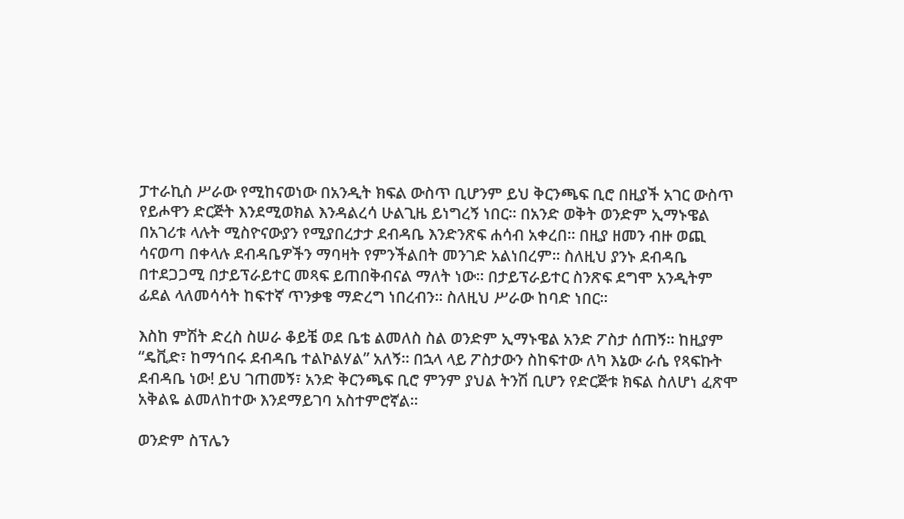ፓተራኪስ ሥራው የሚከናወነው በአንዲት ክፍል ውስጥ ቢሆንም ይህ ቅርንጫፍ ቢሮ በዚያች አገር ውስጥ የይሖዋን ድርጅት እንደሚወክል እንዳልረሳ ሁልጊዜ ይነግረኝ ነበር። በአንድ ወቅት ወንድም ኢማኑዌል በአገሪቱ ላሉት ሚስዮናውያን የሚያበረታታ ደብዳቤ እንድንጽፍ ሐሳብ አቀረበ። በዚያ ዘመን ብዙ ወጪ ሳናወጣ በቀላሉ ደብዳቤዎችን ማባዛት የምንችልበት መንገድ አልነበረም። ስለዚህ ያንኑ ደብዳቤ በተደጋጋሚ በታይፕራይተር መጻፍ ይጠበቅብናል ማለት ነው። በታይፕራይተር ስንጽፍ ደግሞ አንዲትም ፊደል ላለመሳሳት ከፍተኛ ጥንቃቄ ማድረግ ነበረብን። ስለዚህ ሥራው ከባድ ነበር።

እስከ ምሽት ድረስ ስሠራ ቆይቼ ወደ ቤቴ ልመለስ ስል ወንድም ኢማኑዌል አንድ ፖስታ ሰጠኝ። ከዚያም “ዴቪድ፣ ከማኅበሩ ደብዳቤ ተልኮልሃል” አለኝ። በኋላ ላይ ፖስታውን ስከፍተው ለካ እኔው ራሴ የጻፍኩት ደብዳቤ ነው! ይህ ገጠመኝ፣ አንድ ቅርንጫፍ ቢሮ ምንም ያህል ትንሽ ቢሆን የድርጅቱ ክፍል ስለሆነ ፈጽሞ አቅልዬ ልመለከተው እንደማይገባ አስተምሮኛል።

ወንድም ስፕሌን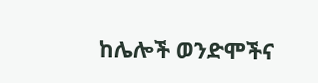ከሌሎች ወንድሞችና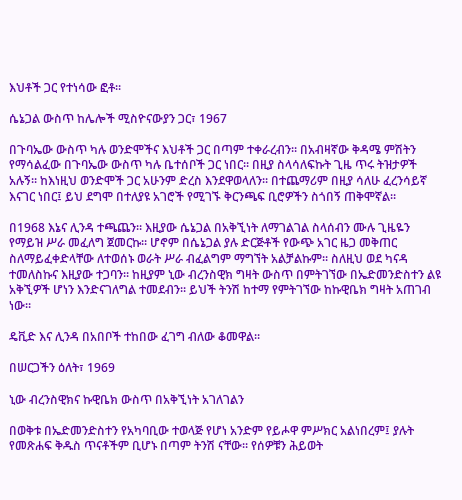እህቶች ጋር የተነሳው ፎቶ።

ሴኔጋል ውስጥ ከሌሎች ሚስዮናውያን ጋር፣ 1967

በጉባኤው ውስጥ ካሉ ወንድሞችና እህቶች ጋር በጣም ተቀራረብን። በአብዛኛው ቅዳሜ ምሽትን የማሳልፈው በጉባኤው ውስጥ ካሉ ቤተሰቦች ጋር ነበር። በዚያ ስላሳለፍኩት ጊዜ ጥሩ ትዝታዎች አሉኝ። ከእነዚህ ወንድሞች ጋር አሁንም ድረስ እንደዋወላለን። በተጨማሪም በዚያ ሳለሁ ፈረንሳይኛ እናገር ነበር፤ ይህ ደግሞ በተለያዩ አገሮች የሚገኙ ቅርንጫፍ ቢሮዎችን ስጎበኝ ጠቅሞኛል።

በ1968 እኔና ሊንዳ ተጫጨን። እዚያው ሴኔጋል በአቅኚነት ለማገልገል ስላሰብን ሙሉ ጊዜዬን የማይዝ ሥራ መፈለግ ጀመርኩ። ሆኖም በሴኔጋል ያሉ ድርጅቶች የውጭ አገር ዜጋ መቅጠር ስለማይፈቀድላቸው ለተወሰኑ ወራት ሥራ ብፈልግም ማግኘት አልቻልኩም። ስለዚህ ወደ ካናዳ ተመለስኩና እዚያው ተጋባን። ከዚያም ኒው ብረንስዊክ ግዛት ውስጥ በምትገኘው በኤድመንድስተን ልዩ አቅኚዎች ሆነን እንድናገለግል ተመደብን። ይህች ትንሽ ከተማ የምትገኘው ከኩዊቤክ ግዛት አጠገብ ነው።

ዴቪድ እና ሊንዳ በአበቦች ተከበው ፈገግ ብለው ቆመዋል።

በሠርጋችን ዕለት፣ 1969

ኒው ብረንስዊክና ኩዊቤክ ውስጥ በአቅኚነት አገለገልን

በወቅቱ በኤድመንድስተን የአካባቢው ተወላጅ የሆነ አንድም የይሖዋ ምሥክር አልነበረም፤ ያሉት የመጽሐፍ ቅዱስ ጥናቶችም ቢሆኑ በጣም ትንሽ ናቸው። የሰዎቹን ሕይወት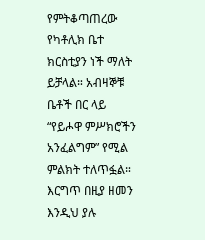የምትቆጣጠረው የካቶሊክ ቤተ ክርስቲያን ነች ማለት ይቻላል። አብዛኞቹ ቤቶች በር ላይ “የይሖዋ ምሥክሮችን አንፈልግም” የሚል ምልክት ተለጥፏል። እርግጥ በዚያ ዘመን እንዲህ ያሉ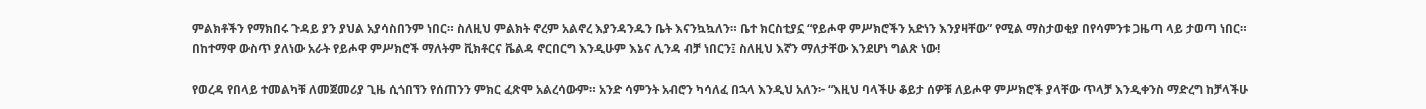ምልክቶችን የማክበሩ ጉዳይ ያን ያህል አያሳስበንም ነበር። ስለዚህ ምልክት ኖረም አልኖረ እያንዳንዱን ቤት እናንኳኳለን። ቤተ ክርስቲያኗ “የይሖዋ ምሥክሮችን አድነን እንያዛቸው” የሚል ማስታወቂያ በየሳምንቱ ጋዜጣ ላይ ታወጣ ነበር። በከተማዋ ውስጥ ያለነው አራት የይሖዋ ምሥክሮች ማለትም ቪክቶርና ቬልዳ ኖርበርግ እንዲሁም እኔና ሊንዳ ብቻ ነበርን፤ ስለዚህ እኛን ማለታቸው እንደሆነ ግልጽ ነው!

የወረዳ የበላይ ተመልካቹ ለመጀመሪያ ጊዜ ሲጎበኘን የሰጠንን ምክር ፈጽሞ አልረሳውም። አንድ ሳምንት አብሮን ካሳለፈ በኋላ እንዲህ አለን፦ “እዚህ ባላችሁ ቆይታ ሰዎቹ ለይሖዋ ምሥክሮች ያላቸው ጥላቻ እንዲቀንስ ማድረግ ከቻላችሁ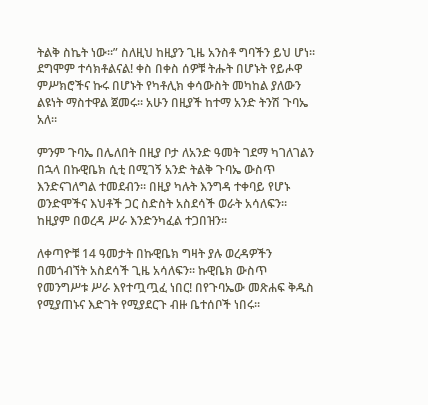ትልቅ ስኬት ነው።” ስለዚህ ከዚያን ጊዜ አንስቶ ግባችን ይህ ሆነ። ደግሞም ተሳክቶልናል! ቀስ በቀስ ሰዎቹ ትሑት በሆኑት የይሖዋ ምሥክሮችና ኩሩ በሆኑት የካቶሊክ ቀሳውስት መካከል ያለውን ልዩነት ማስተዋል ጀመሩ። አሁን በዚያች ከተማ አንድ ትንሽ ጉባኤ አለ።

ምንም ጉባኤ በሌለበት በዚያ ቦታ ለአንድ ዓመት ገደማ ካገለገልን በኋላ በኩዊቤክ ሲቲ በሚገኝ አንድ ትልቅ ጉባኤ ውስጥ እንድናገለግል ተመደብን። በዚያ ካሉት እንግዳ ተቀባይ የሆኑ ወንድሞችና እህቶች ጋር ስድስት አስደሳች ወራት አሳለፍን። ከዚያም በወረዳ ሥራ እንድንካፈል ተጋበዝን።

ለቀጣዮቹ 14 ዓመታት በኩዊቤክ ግዛት ያሉ ወረዳዎችን በመጎብኘት አስደሳች ጊዜ አሳለፍን። ኩዊቤክ ውስጥ የመንግሥቱ ሥራ እየተጧጧፈ ነበር! በየጉባኤው መጽሐፍ ቅዱስ የሚያጠኑና እድገት የሚያደርጉ ብዙ ቤተሰቦች ነበሩ።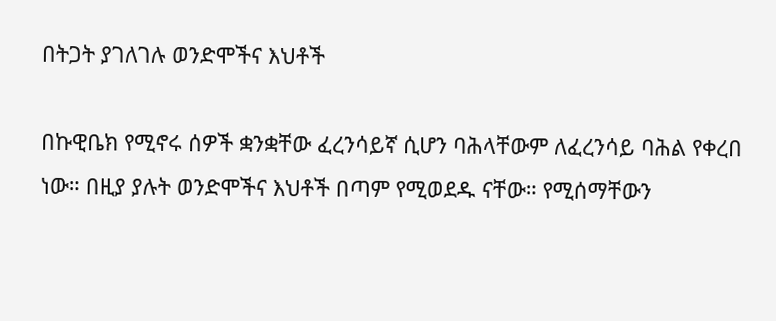በትጋት ያገለገሉ ወንድሞችና እህቶች

በኩዊቤክ የሚኖሩ ሰዎች ቋንቋቸው ፈረንሳይኛ ሲሆን ባሕላቸውም ለፈረንሳይ ባሕል የቀረበ ነው። በዚያ ያሉት ወንድሞችና እህቶች በጣም የሚወደዱ ናቸው። የሚሰማቸውን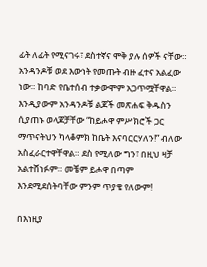ፊት ለፊት የሚናገሩ፣ ደስተኛና ሞቅ ያሉ ሰዎች ናቸው። አንዳንዶቹ ወደ እውነት የመጡት ብዙ ፈተና አልፈው ነው። ከባድ የቤተሰብ ተቃውሞም አጋጥሟቸዋል። እንዲያውም አንዳንዶቹ ልጆች መጽሐፍ ቅዱስን ሲያጠኑ ወላጆቻቸው “ከይሖዋ ምሥክሮች ጋር ማጥናትህን ካላቆምክ ከቤት እናባርርሃለን!” ብለው አስፈራርተዋቸዋል። ደስ የሚለው ግን፣ በዚህ ዛቻ አልተሸነፉም። መቼም ይሖዋ በጣም እንደሚደሰትባቸው ምንም ጥያቄ የለውም!

በእነዚያ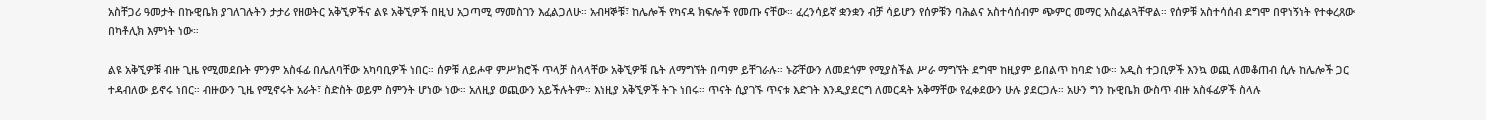አስቸጋሪ ዓመታት በኩዊቤክ ያገለገሉትን ታታሪ የዘወትር አቅኚዎችና ልዩ አቅኚዎች በዚህ አጋጣሚ ማመስገን እፈልጋለሁ። አብዛኞቹ፣ ከሌሎች የካናዳ ክፍሎች የመጡ ናቸው። ፈረንሳይኛ ቋንቋን ብቻ ሳይሆን የሰዎቹን ባሕልና አስተሳሰብም ጭምር መማር አስፈልጓቸዋል። የሰዎቹ አስተሳሰብ ደግሞ በዋነኝነት የተቀረጸው በካቶሊክ እምነት ነው።

ልዩ አቅኚዎቹ ብዙ ጊዜ የሚመደቡት ምንም አስፋፊ በሌለባቸው አካባቢዎች ነበር። ሰዎቹ ለይሖዋ ምሥክሮች ጥላቻ ስላላቸው አቅኚዎቹ ቤት ለማግኘት በጣም ይቸገራሉ። ኑሯቸውን ለመደጎም የሚያስችል ሥራ ማግኘት ደግሞ ከዚያም ይበልጥ ከባድ ነው። አዲስ ተጋቢዎች እንኳ ወጪ ለመቆጠብ ሲሉ ከሌሎች ጋር ተዳብለው ይኖሩ ነበር። ብዙውን ጊዜ የሚኖሩት አራት፣ ስድስት ወይም ስምንት ሆነው ነው። አለዚያ ወጪውን አይችሉትም። እነዚያ አቅኚዎች ትጉ ነበሩ። ጥናት ሲያገኙ ጥናቱ እድገት እንዲያደርግ ለመርዳት አቅማቸው የፈቀደውን ሁሉ ያደርጋሉ። አሁን ግን ኩዊቤክ ውስጥ ብዙ አስፋፊዎች ስላሉ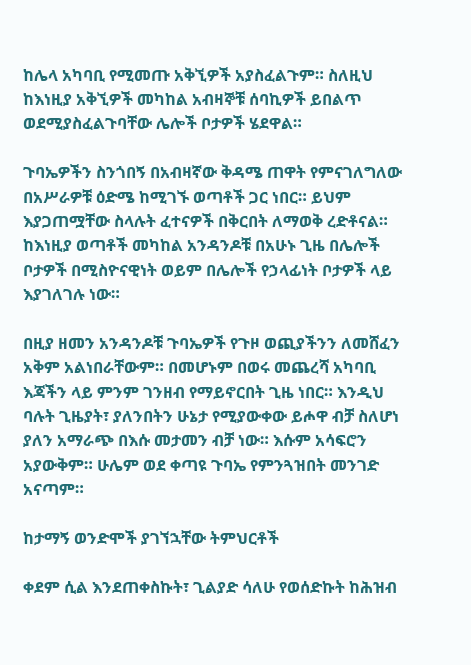ከሌላ አካባቢ የሚመጡ አቅኚዎች አያስፈልጉም። ስለዚህ ከእነዚያ አቅኚዎች መካከል አብዛኞቹ ሰባኪዎች ይበልጥ ወደሚያስፈልጉባቸው ሌሎች ቦታዎች ሄደዋል።

ጉባኤዎችን ስንጎበኝ በአብዛኛው ቅዳሜ ጠዋት የምናገለግለው በአሥራዎቹ ዕድሜ ከሚገኙ ወጣቶች ጋር ነበር። ይህም እያጋጠሟቸው ስላሉት ፈተናዎች በቅርበት ለማወቅ ረድቶናል። ከእነዚያ ወጣቶች መካከል አንዳንዶቹ በአሁኑ ጊዜ በሌሎች ቦታዎች በሚስዮናዊነት ወይም በሌሎች የኃላፊነት ቦታዎች ላይ እያገለገሉ ነው።

በዚያ ዘመን አንዳንዶቹ ጉባኤዎች የጉዞ ወጪያችንን ለመሸፈን አቅም አልነበራቸውም። በመሆኑም በወሩ መጨረሻ አካባቢ እጃችን ላይ ምንም ገንዘብ የማይኖርበት ጊዜ ነበር። እንዲህ ባሉት ጊዜያት፣ ያለንበትን ሁኔታ የሚያውቀው ይሖዋ ብቻ ስለሆነ ያለን አማራጭ በእሱ መታመን ብቻ ነው። እሱም አሳፍሮን አያውቅም። ሁሌም ወደ ቀጣዩ ጉባኤ የምንጓዝበት መንገድ አናጣም።

ከታማኝ ወንድሞች ያገኘኋቸው ትምህርቶች

ቀደም ሲል እንደጠቀስኩት፣ ጊልያድ ሳለሁ የወሰድኩት ከሕዝብ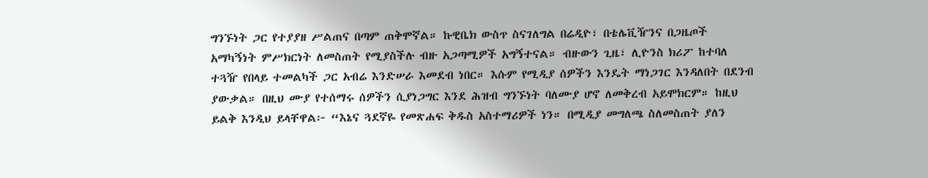ግንኙነት ጋር የተያያዘ ሥልጠና በጣም ጠቅሞኛል። ኩዊቤክ ውስጥ ስናገለግል በሬዲዮ፣ በቴሌቪዥንና በጋዜጦች አማካኝነት ምሥክርነት ለመስጠት የሚያስችሉ ብዙ አጋጣሚዎች አግኝተናል። ብዙውን ጊዜ፣ ሊዮንስ ክሪፖ ከተባለ ተጓዥ የበላይ ተመልካች ጋር አብሬ እንድሠራ እመደብ ነበር። እሱም የሚዲያ ሰዎችን እንዴት ማነጋገር እንዳለበት በደንብ ያውቃል። በዚህ ሙያ የተሰማሩ ሰዎችን ሲያነጋግር እንደ ሕዝብ ግንኙነት ባለሙያ ሆኖ ለመቅረብ አይሞክርም። ከዚህ ይልቅ እንዲህ ይላቸዋል፦ “እኔና ጓደኛዬ የመጽሐፍ ቅዱስ አስተማሪዎች ነን። በሚዲያ መግለጫ ስለመስጠት ያለን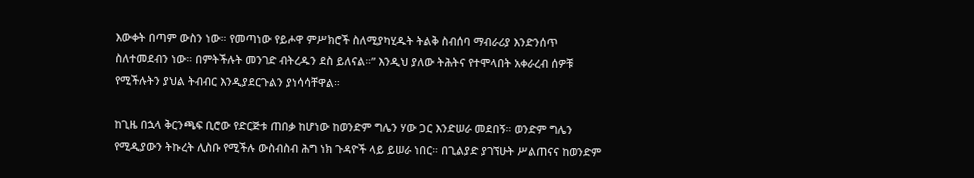እውቀት በጣም ውስን ነው። የመጣነው የይሖዋ ምሥክሮች ስለሚያካሂዱት ትልቅ ስብሰባ ማብራሪያ እንድንሰጥ ስለተመደብን ነው። በምትችሉት መንገድ ብትረዱን ደስ ይለናል።” እንዲህ ያለው ትሕትና የተሞላበት አቀራረብ ሰዎቹ የሚችሉትን ያህል ትብብር እንዲያደርጉልን ያነሳሳቸዋል።

ከጊዜ በኋላ ቅርንጫፍ ቢሮው የድርጅቱ ጠበቃ ከሆነው ከወንድም ግሌን ሃው ጋር እንድሠራ መደበኝ። ወንድም ግሌን የሚዲያውን ትኩረት ሊስቡ የሚችሉ ውስብስብ ሕግ ነክ ጉዳዮች ላይ ይሠራ ነበር። በጊልያድ ያገኘሁት ሥልጠናና ከወንድም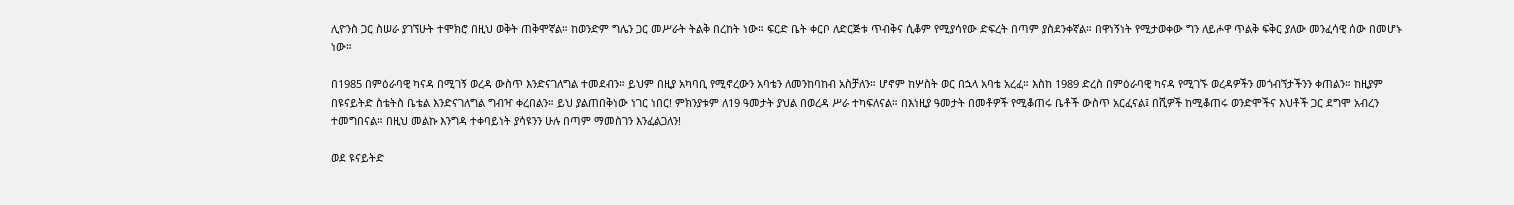ሊዮንስ ጋር ስሠራ ያገኘሁት ተሞክሮ በዚህ ወቅት ጠቅሞኛል። ከወንድም ግሌን ጋር መሥራት ትልቅ በረከት ነው። ፍርድ ቤት ቀርቦ ለድርጅቱ ጥብቅና ሲቆም የሚያሳየው ድፍረት በጣም ያስደንቀኛል። በዋነኝነት የሚታወቀው ግን ለይሖዋ ጥልቅ ፍቅር ያለው መንፈሳዊ ሰው በመሆኑ ነው።

በ1985 በምዕራባዊ ካናዳ በሚገኝ ወረዳ ውስጥ እንድናገለግል ተመደብን። ይህም በዚያ አካባቢ የሚኖረውን አባቴን ለመንከባከብ አስቻለን። ሆኖም ከሦስት ወር በኋላ አባቴ አረፈ። እስከ 1989 ድረስ በምዕራባዊ ካናዳ የሚገኙ ወረዳዎችን መጎብኘታችንን ቀጠልን። ከዚያም በዩናይትድ ስቴትስ ቤቴል እንድናገለግል ግብዣ ቀረበልን። ይህ ያልጠበቅነው ነገር ነበር! ምክንያቱም ለ19 ዓመታት ያህል በወረዳ ሥራ ተካፍለናል። በእነዚያ ዓመታት በመቶዎች የሚቆጠሩ ቤቶች ውስጥ አርፈናል፤ በሺዎች ከሚቆጠሩ ወንድሞችና እህቶች ጋር ደግሞ አብረን ተመግበናል። በዚህ መልኩ እንግዳ ተቀባይነት ያሳዩንን ሁሉ በጣም ማመስገን እንፈልጋለን!

ወደ ዩናይትድ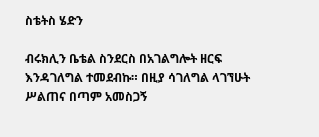ስቴትስ ሄድን

ብሩክሊን ቤቴል ስንደርስ በአገልግሎት ዘርፍ እንዳገለግል ተመደብኩ። በዚያ ሳገለግል ላገኘሁት ሥልጠና በጣም አመስጋኝ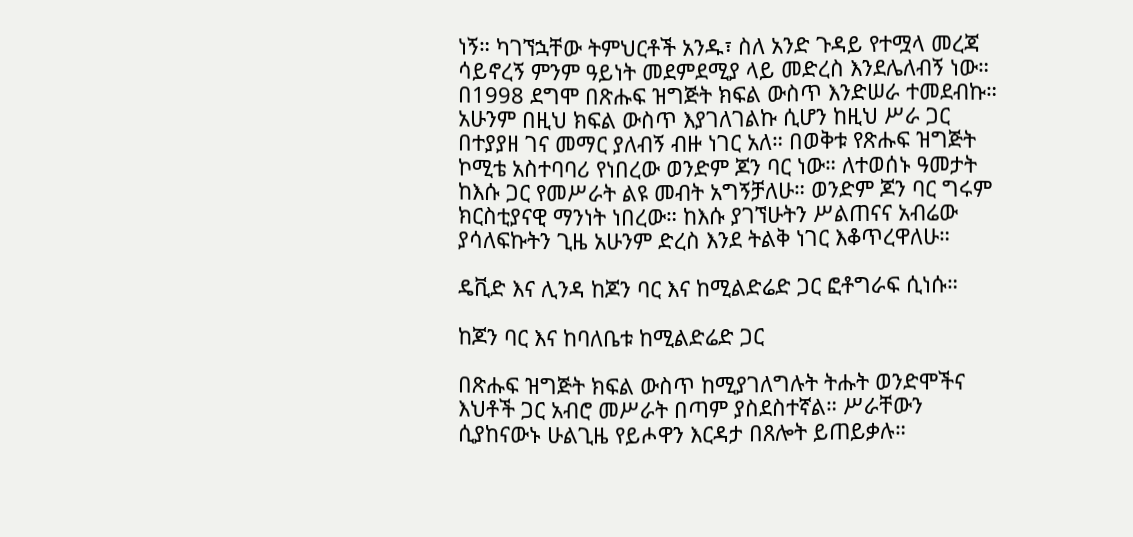ነኝ። ካገኘኋቸው ትምህርቶች አንዱ፣ ስለ አንድ ጉዳይ የተሟላ መረጃ ሳይኖረኝ ምንም ዓይነት መደምደሚያ ላይ መድረስ እንደሌለብኝ ነው። በ1998 ደግሞ በጽሑፍ ዝግጅት ክፍል ውስጥ እንድሠራ ተመደብኩ። አሁንም በዚህ ክፍል ውስጥ እያገለገልኩ ሲሆን ከዚህ ሥራ ጋር በተያያዘ ገና መማር ያለብኝ ብዙ ነገር አለ። በወቅቱ የጽሑፍ ዝግጅት ኮሚቴ አስተባባሪ የነበረው ወንድም ጆን ባር ነው። ለተወሰኑ ዓመታት ከእሱ ጋር የመሥራት ልዩ መብት አግኝቻለሁ። ወንድም ጆን ባር ግሩም ክርስቲያናዊ ማንነት ነበረው። ከእሱ ያገኘሁትን ሥልጠናና አብሬው ያሳለፍኩትን ጊዜ አሁንም ድረስ እንደ ትልቅ ነገር እቆጥረዋለሁ።

ዴቪድ እና ሊንዳ ከጆን ባር እና ከሚልድሬድ ጋር ፎቶግራፍ ሲነሱ።

ከጆን ባር እና ከባለቤቱ ከሚልድሬድ ጋር

በጽሑፍ ዝግጅት ክፍል ውስጥ ከሚያገለግሉት ትሑት ወንድሞችና እህቶች ጋር አብሮ መሥራት በጣም ያስደስተኛል። ሥራቸውን ሲያከናውኑ ሁልጊዜ የይሖዋን እርዳታ በጸሎት ይጠይቃሉ።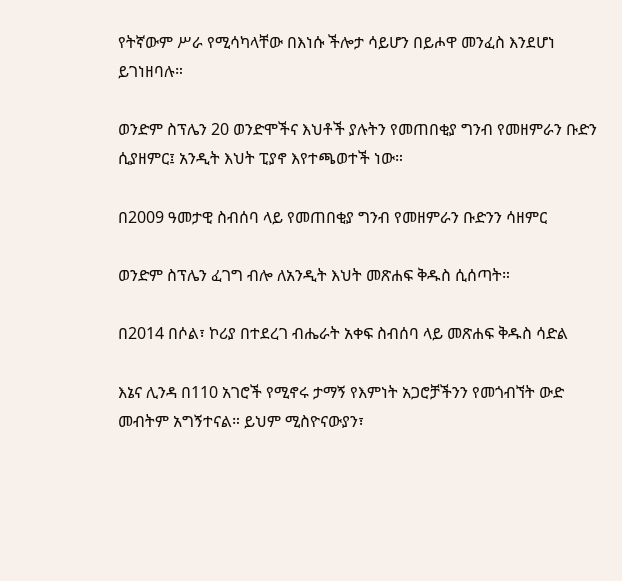የትኛውም ሥራ የሚሳካላቸው በእነሱ ችሎታ ሳይሆን በይሖዋ መንፈስ እንደሆነ ይገነዘባሉ።

ወንድም ስፕሌን 20 ወንድሞችና እህቶች ያሉትን የመጠበቂያ ግንብ የመዘምራን ቡድን ሲያዘምር፤ አንዲት እህት ፒያኖ እየተጫወተች ነው።

በ2009 ዓመታዊ ስብሰባ ላይ የመጠበቂያ ግንብ የመዘምራን ቡድንን ሳዘምር

ወንድም ስፕሌን ፈገግ ብሎ ለአንዲት እህት መጽሐፍ ቅዱስ ሲሰጣት።

በ2014 በሶል፣ ኮሪያ በተደረገ ብሔራት አቀፍ ስብሰባ ላይ መጽሐፍ ቅዱስ ሳድል

እኔና ሊንዳ በ110 አገሮች የሚኖሩ ታማኝ የእምነት አጋሮቻችንን የመጎብኘት ውድ መብትም አግኝተናል። ይህም ሚስዮናውያን፣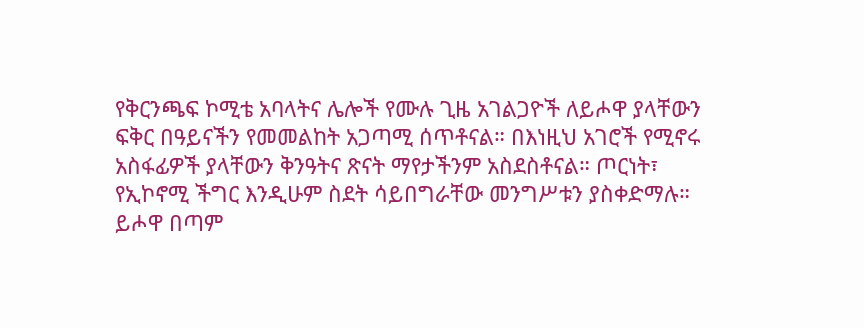የቅርንጫፍ ኮሚቴ አባላትና ሌሎች የሙሉ ጊዜ አገልጋዮች ለይሖዋ ያላቸውን ፍቅር በዓይናችን የመመልከት አጋጣሚ ሰጥቶናል። በእነዚህ አገሮች የሚኖሩ አስፋፊዎች ያላቸውን ቅንዓትና ጽናት ማየታችንም አስደስቶናል። ጦርነት፣ የኢኮኖሚ ችግር እንዲሁም ስደት ሳይበግራቸው መንግሥቱን ያስቀድማሉ። ይሖዋ በጣም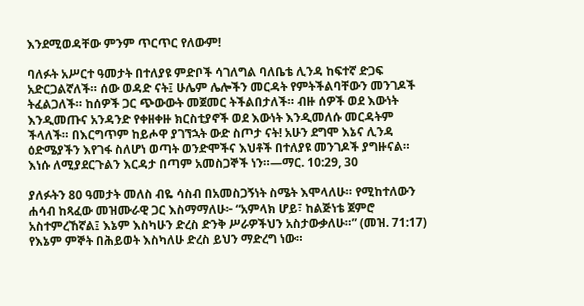እንደሚወዳቸው ምንም ጥርጥር የለውም!

ባለፉት አሥርተ ዓመታት በተለያዩ ምድቦች ሳገለግል ባለቤቴ ሊንዳ ከፍተኛ ድጋፍ አድርጋልኛለች። ሰው ወዳድ ናት፤ ሁሌም ሌሎችን መርዳት የምትችልባቸውን መንገዶች ትፈልጋለች። ከሰዎች ጋር ጭውውት መጀመር ትችልበታለች። ብዙ ሰዎች ወደ እውነት እንዲመጡና አንዳንድ የቀዘቀዙ ክርስቲያኖች ወደ እውነት እንዲመለሱ መርዳትም ችላለች። በእርግጥም ከይሖዋ ያገኘኋት ውድ ስጦታ ናት! አሁን ደግሞ እኔና ሊንዳ ዕድሜያችን እየገፋ ስለሆነ ወጣት ወንድሞችና እህቶች በተለያዩ መንገዶች ያግዙናል። እነሱ ለሚያደርጉልን እርዳታ በጣም አመስጋኞች ነን።—ማር. 10:29, 30

ያለፉትን 80 ዓመታት መለስ ብዬ ሳስብ በአመስጋኝነት ስሜት እሞላለሁ። የሚከተለውን ሐሳብ ከጻፈው መዝሙራዊ ጋር እስማማለሁ፦ “አምላክ ሆይ፣ ከልጅነቴ ጀምሮ አስተምረኸኛል፤ እኔም እስካሁን ድረስ ድንቅ ሥራዎችህን አስታውቃለሁ።” (መዝ. 71:17) የእኔም ምኞት በሕይወት እስካለሁ ድረስ ይህን ማድረግ ነው።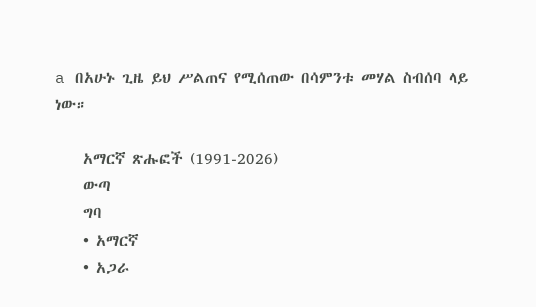a በአሁኑ ጊዜ ይህ ሥልጠና የሚሰጠው በሳምንቱ መሃል ስብሰባ ላይ ነው።

    አማርኛ ጽሑፎች (1991-2026)
    ውጣ
    ግባ
    • አማርኛ
    • አጋራ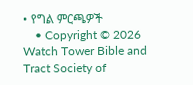• የግል ምርጫዎች
    • Copyright © 2026 Watch Tower Bible and Tract Society of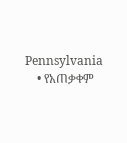Pennsylvania
    • የአጠቃቀም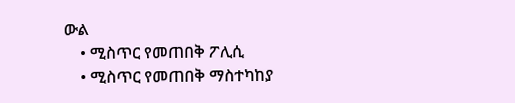ውል
    • ሚስጥር የመጠበቅ ፖሊሲ
    • ሚስጥር የመጠበቅ ማስተካከያ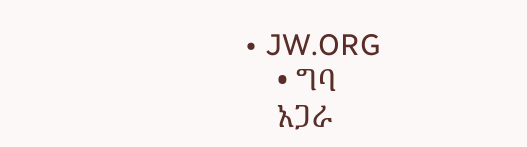• JW.ORG
    • ግባ
    አጋራ